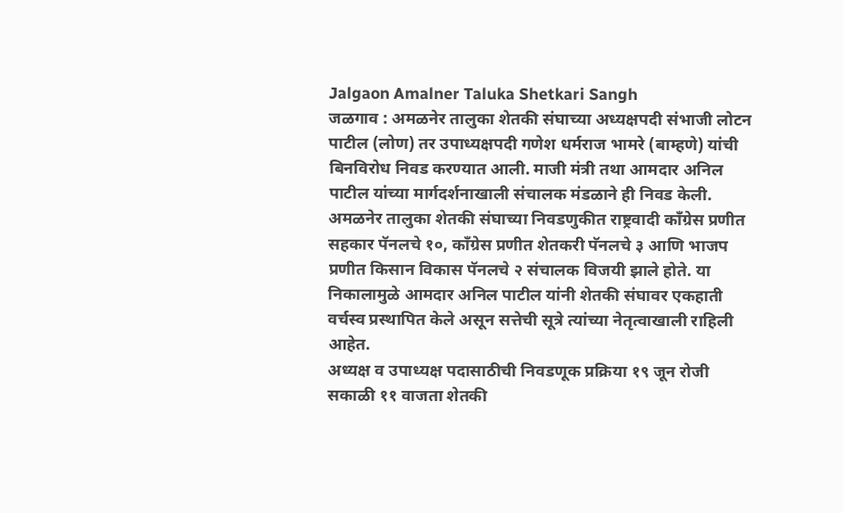Jalgaon Amalner Taluka Shetkari Sangh
जळगाव : अमळनेर तालुका शेतकी संघाच्या अध्यक्षपदी संभाजी लोटन पाटील (लोण) तर उपाध्यक्षपदी गणेश धर्मराज भामरे (बाम्हणे) यांची बिनविरोध निवड करण्यात आली. माजी मंत्री तथा आमदार अनिल पाटील यांच्या मार्गदर्शनाखाली संचालक मंडळाने ही निवड केली.
अमळनेर तालुका शेतकी संघाच्या निवडणुकीत राष्ट्रवादी काँग्रेस प्रणीत सहकार पॅनलचे १०, काँग्रेस प्रणीत शेतकरी पॅनलचे ३ आणि भाजप प्रणीत किसान विकास पॅनलचे २ संचालक विजयी झाले होते. या निकालामुळे आमदार अनिल पाटील यांनी शेतकी संघावर एकहाती वर्चस्व प्रस्थापित केले असून सत्तेची सूत्रे त्यांच्या नेतृत्वाखाली राहिली आहेत.
अध्यक्ष व उपाध्यक्ष पदासाठीची निवडणूक प्रक्रिया १९ जून रोजी सकाळी ११ वाजता शेतकी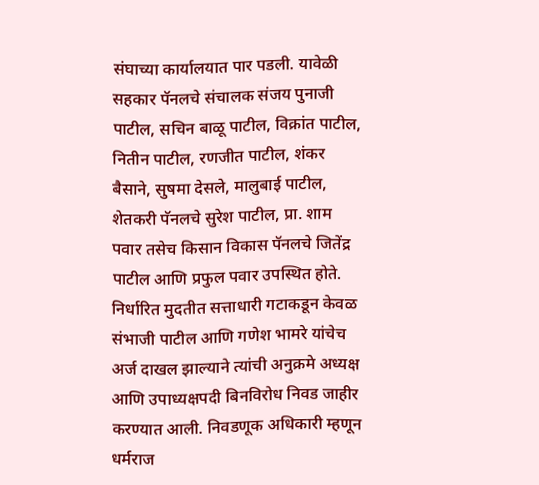संघाच्या कार्यालयात पार पडली. यावेळी सहकार पॅनलचे संचालक संजय पुनाजी पाटील, सचिन बाळू पाटील, विक्रांत पाटील, नितीन पाटील, रणजीत पाटील, शंकर बैसाने, सुषमा देसले, मालुबाई पाटील, शेतकरी पॅनलचे सुरेश पाटील, प्रा. शाम पवार तसेच किसान विकास पॅनलचे जितेंद्र पाटील आणि प्रफुल पवार उपस्थित होते.
निर्धारित मुदतीत सत्ताधारी गटाकडून केवळ संभाजी पाटील आणि गणेश भामरे यांचेच अर्ज दाखल झाल्याने त्यांची अनुक्रमे अध्यक्ष आणि उपाध्यक्षपदी बिनविरोध निवड जाहीर करण्यात आली. निवडणूक अधिकारी म्हणून धर्मराज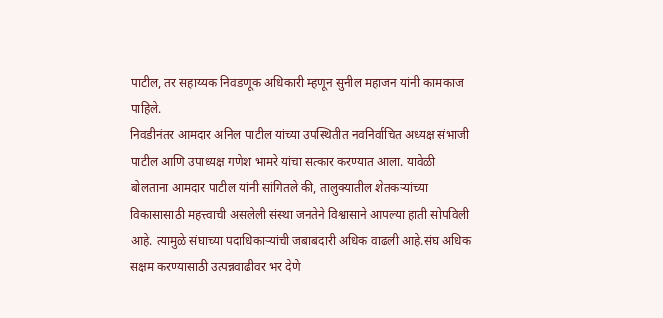पाटील, तर सहाय्यक निवडणूक अधिकारी म्हणून सुनील महाजन यांनी कामकाज पाहिले.
निवडीनंतर आमदार अनिल पाटील यांच्या उपस्थितीत नवनिर्वाचित अध्यक्ष संभाजी पाटील आणि उपाध्यक्ष गणेश भामरे यांचा सत्कार करण्यात आला. यावेळी बोलताना आमदार पाटील यांनी सांगितले की, तालुक्यातील शेतकऱ्यांच्या विकासासाठी महत्त्वाची असलेली संस्था जनतेने विश्वासाने आपल्या हाती सोपविली आहे. त्यामुळे संघाच्या पदाधिकाऱ्यांची जबाबदारी अधिक वाढली आहे.संघ अधिक सक्षम करण्यासाठी उत्पन्नवाढीवर भर देणे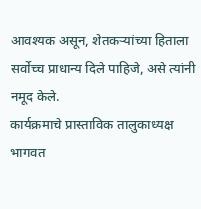आवश्यक असून, शेतकऱ्यांच्या हिताला सर्वोच्च प्राधान्य दिले पाहिजे, असे त्यांनी नमूद केले.
कार्यक्रमाचे प्रास्ताविक तालुकाध्यक्ष भागवत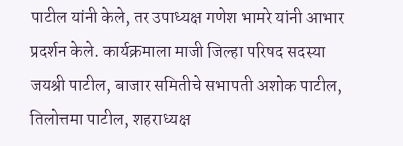पाटील यांनी केले, तर उपाध्यक्ष गणेश भामरे यांनी आभार प्रदर्शन केले. कार्यक्रमाला माजी जिल्हा परिषद सदस्या जयश्री पाटील, बाजार समितीचे सभापती अशोक पाटील, तिलोत्तमा पाटील, शहराध्यक्ष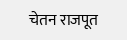चेतन राजपूत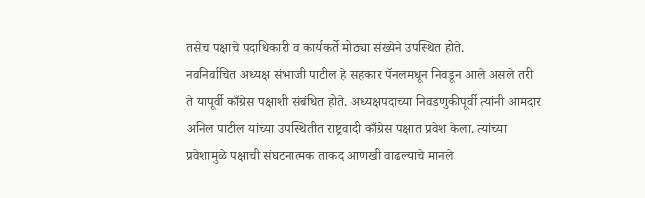तसेच पक्षाचे पदाधिकारी व कार्यकर्ते मोठ्या संख्येने उपस्थित होते.
नवनिर्वाचित अध्यक्ष संभाजी पाटील हे सहकार पॅनलमधून निवडून आले असले तरी ते यापूर्वी काँग्रेस पक्षाशी संबंधित होते. अध्यक्षपदाच्या निवडणुकीपूर्वी त्यांनी आमदार अनिल पाटील यांच्या उपस्थितीत राष्ट्रवादी काँग्रेस पक्षात प्रवेश केला. त्यांच्या प्रवेशामुळे पक्षाची संघटनात्मक ताकद आणखी वाढल्याचे मानले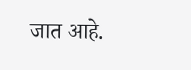जात आहे.